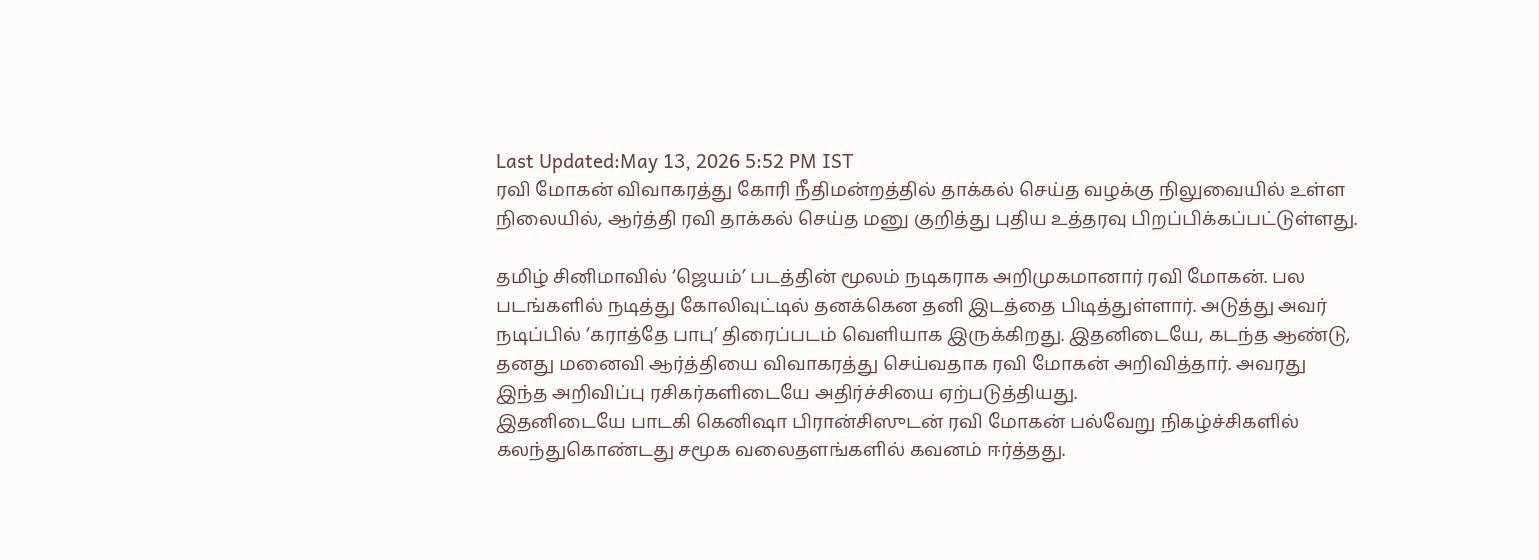Last Updated:May 13, 2026 5:52 PM IST
ரவி மோகன் விவாகரத்து கோரி நீதிமன்றத்தில் தாக்கல் செய்த வழக்கு நிலுவையில் உள்ள நிலையில், ஆர்த்தி ரவி தாக்கல் செய்த மனு குறித்து புதிய உத்தரவு பிறப்பிக்கப்பட்டுள்ளது.

தமிழ் சினிமாவில் ‘ஜெயம்’ படத்தின் மூலம் நடிகராக அறிமுகமானார் ரவி மோகன். பல படங்களில் நடித்து கோலிவுட்டில் தனக்கென தனி இடத்தை பிடித்துள்ளார். அடுத்து அவர் நடிப்பில் ‘கராத்தே பாபு’ திரைப்படம் வெளியாக இருக்கிறது. இதனிடையே, கடந்த ஆண்டு, தனது மனைவி ஆர்த்தியை விவாகரத்து செய்வதாக ரவி மோகன் அறிவித்தார். அவரது இந்த அறிவிப்பு ரசிகர்களிடையே அதிர்ச்சியை ஏற்படுத்தியது.
இதனிடையே பாடகி கெனிஷா பிரான்சிஸுடன் ரவி மோகன் பல்வேறு நிகழ்ச்சிகளில் கலந்துகொண்டது சமூக வலைதளங்களில் கவனம் ஈர்த்தது.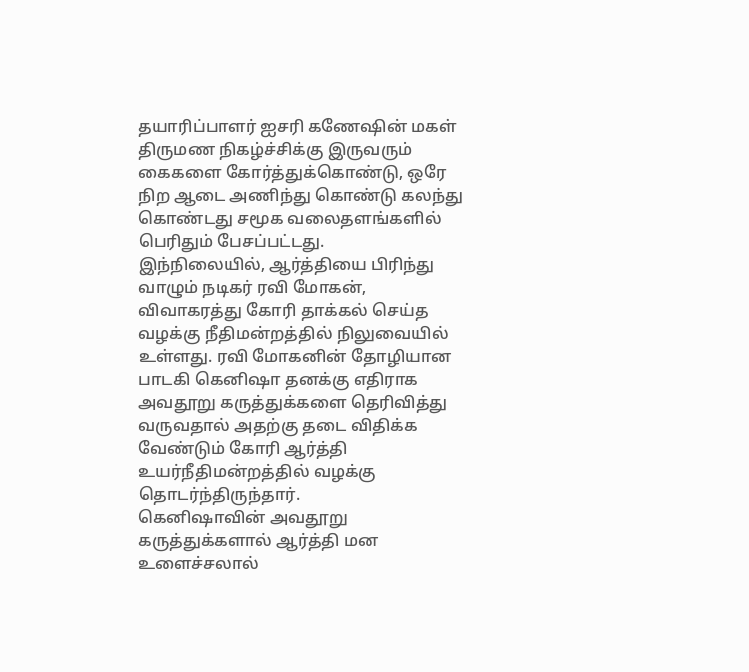தயாரிப்பாளர் ஐசரி கணேஷின் மகள் திருமண நிகழ்ச்சிக்கு இருவரும் கைகளை கோர்த்துக்கொண்டு, ஒரே நிற ஆடை அணிந்து கொண்டு கலந்து கொண்டது சமூக வலைதளங்களில் பெரிதும் பேசப்பட்டது.
இந்நிலையில், ஆர்த்தியை பிரிந்து வாழும் நடிகர் ரவி மோகன், விவாகரத்து கோரி தாக்கல் செய்த வழக்கு நீதிமன்றத்தில் நிலுவையில் உள்ளது. ரவி மோகனின் தோழியான பாடகி கெனிஷா தனக்கு எதிராக அவதூறு கருத்துக்களை தெரிவித்து வருவதால் அதற்கு தடை விதிக்க வேண்டும் கோரி ஆர்த்தி உயர்நீதிமன்றத்தில் வழக்கு தொடர்ந்திருந்தார்.
கெனிஷாவின் அவதூறு கருத்துக்களால் ஆர்த்தி மன உளைச்சலால்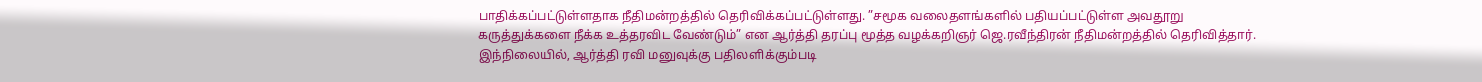பாதிக்கப்பட்டுள்ளதாக நீதிமன்றத்தில் தெரிவிக்கப்பட்டுள்ளது. ”சமூக வலைதளங்களில் பதியப்பட்டுள்ள அவதூறு கருத்துக்களை நீக்க உத்தரவிட வேண்டும்” என ஆர்த்தி தரப்பு மூத்த வழக்கறிஞர் ஜெ.ரவீந்திரன் நீதிமன்றத்தில் தெரிவித்தார்.
இந்நிலையில், ஆர்த்தி ரவி மனுவுக்கு பதிலளிக்கும்படி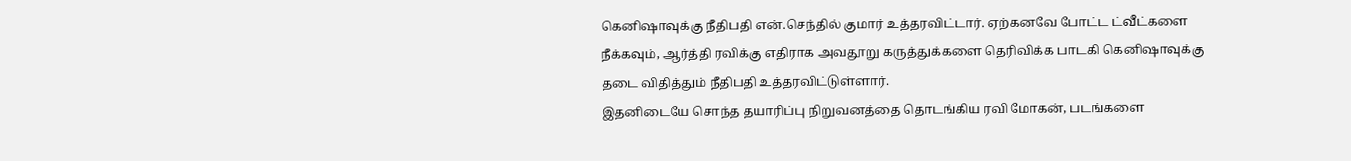கெனிஷாவுக்கு நீதிபதி என்.செந்தில் குமார் உத்தரவிட்டார். ஏற்கனவே போட்ட ட்வீட்களை நீக்கவும், ஆர்த்தி ரவிக்கு எதிராக அவதூறு கருத்துக்களை தெரிவிக்க பாடகி கெனிஷாவுக்கு தடை விதித்தும் நீதிபதி உத்தரவிட்டுள்ளார்.
இதனிடையே சொந்த தயாரிப்பு நிறுவனத்தை தொடங்கிய ரவி மோகன், படங்களை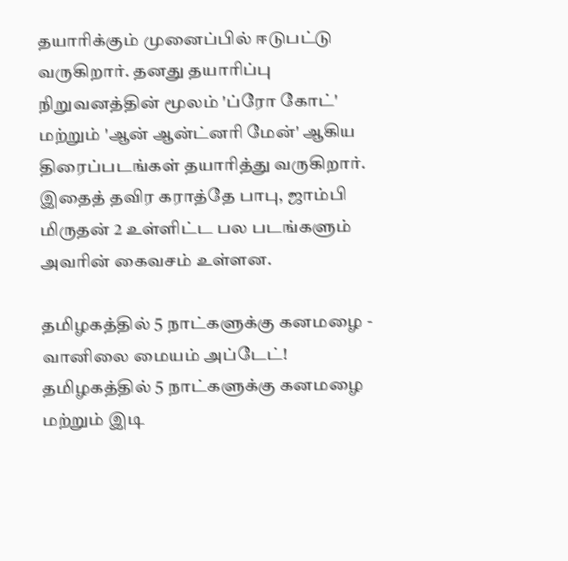தயாரிக்கும் முனைப்பில் ஈடுபட்டு வருகிறார். தனது தயாரிப்பு நிறுவனத்தின் மூலம் 'ப்ரோ கோட்' மற்றும் 'ஆன் ஆன்ட்னரி மேன்' ஆகிய திரைப்படங்கள் தயாரித்து வருகிறார். இதைத் தவிர கராத்தே பாபு, ஜாம்பி மிருதன் 2 உள்ளிட்ட பல படங்களும் அவரின் கைவசம் உள்ளன.

தமிழகத்தில் 5 நாட்களுக்கு கனமழை - வானிலை மையம் அப்டேட்!
தமிழகத்தில் 5 நாட்களுக்கு கனமழை மற்றும் இடி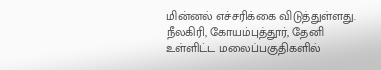மின்னல் எச்சரிக்கை விடுத்துள்ளது.
நீலகிரி, கோயம்புத்தூர், தேனி உள்ளிட்ட மலைப்பகுதிகளில்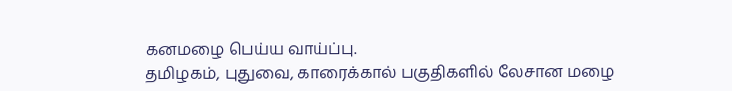கனமழை பெய்ய வாய்ப்பு.
தமிழகம், புதுவை, காரைக்கால் பகுதிகளில் லேசான மழை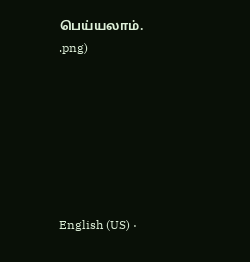பெய்யலாம்.
.png)







English (US) ·